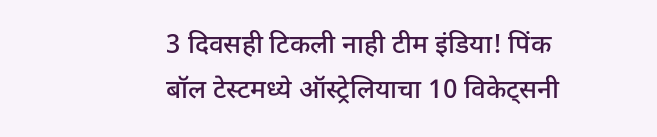3 दिवसही टिकली नाही टीम इंडिया! पिंक बॉल टेस्टमध्ये ऑस्ट्रेलियाचा 10 विकेट्सनी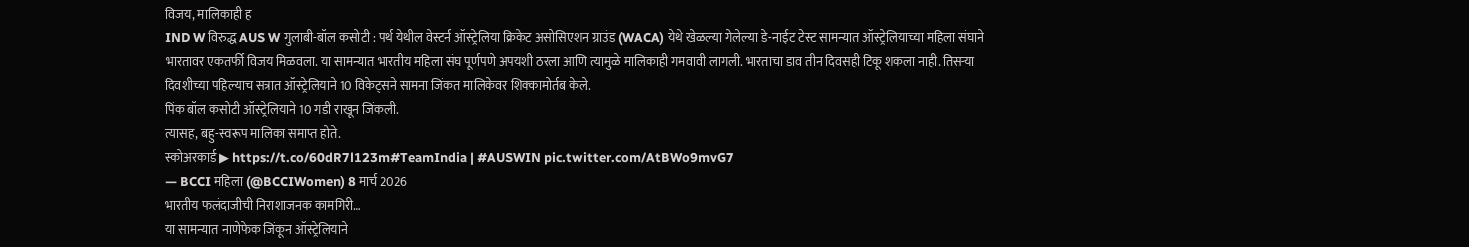विजय, मालिकाही ह
IND W विरुद्ध AUS W गुलाबी-बॉल कसोटी : पर्थ येथील वेस्टर्न ऑस्ट्रेलिया क्रिकेट असोसिएशन ग्राउंड (WACA) येथे खेळल्या गेलेल्या डे-नाईट टेस्ट सामन्यात ऑस्ट्रेलियाच्या महिला संघाने भारतावर एकतर्फी विजय मिळवला. या सामन्यात भारतीय महिला संघ पूर्णपणे अपयशी ठरला आणि त्यामुळे मालिकाही गमवावी लागली. भारताचा डाव तीन दिवसही टिकू शकला नाही. तिसऱ्या दिवशीच्या पहिल्याच सत्रात ऑस्ट्रेलियाने 10 विकेट्सने सामना जिंकत मालिकेवर शिक्कामोर्तब केले.
पिंक बॉल कसोटी ऑस्ट्रेलियाने 10 गडी राखून जिंकली.
त्यासह, बहु-स्वरूप मालिका समाप्त होते.
स्कोअरकार्ड ▶ https://t.co/60dR7l123m#TeamIndia | #AUSWIN pic.twitter.com/AtBWo9mvG7
— BCCI महिला (@BCCIWomen) 8 मार्च 2026
भारतीय फलंदाजीची निराशाजनक कामगिरी…
या सामन्यात नाणेफेक जिंकून ऑस्ट्रेलियाने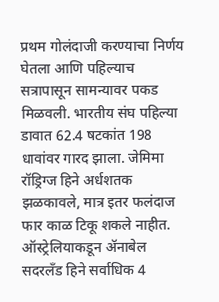प्रथम गोलंदाजी करण्याचा निर्णय घेतला आणि पहिल्याच सत्रापासून सामन्यावर पकड मिळवली. भारतीय संघ पहिल्या डावात 62.4 षटकांत 198 धावांवर गारद झाला. जेमिमा रॉड्रिग्ज हिने अर्धशतक झळकावले, मात्र इतर फलंदाज फार काळ टिकू शकले नाहीत. ऑस्ट्रेलियाकडून ॲनाबेल सदरलँड हिने सर्वाधिक 4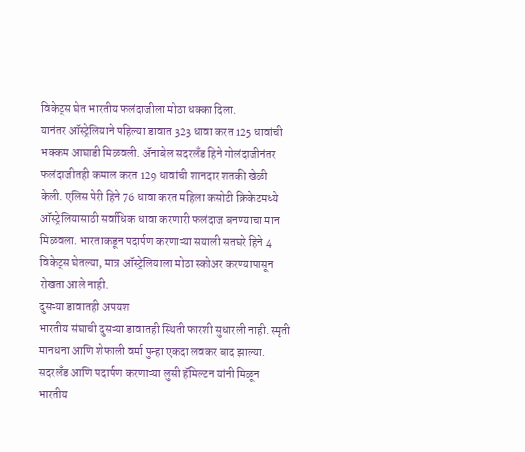विकेट्स घेत भारतीय फलंदाजीला मोठा धक्का दिला.
यानंतर ऑस्ट्रेलियाने पहिल्या डावात 323 धावा करत 125 धावांची भक्कम आघाडी मिळवली. ॲनाबेल सदरलँड हिने गोलंदाजीनंतर फलंदाजीतही कमाल करत 129 धावांची शानदार शतकी खेळी केली. एलिस पेरी हिने 76 धावा करत महिला कसोटी क्रिकेटमध्ये ऑस्ट्रेलियासाठी सर्वाधिक धावा करणारी फलंदाज बनण्याचा मान मिळवला. भारताकडून पदार्पण करणाऱ्या सयाली सतघरे हिने 4 विकेट्स घेतल्या, मात्र ऑस्ट्रेलियाला मोठा स्कोअर करण्यापासून रोखता आले नाही.
दुसऱ्या डावातही अपयश
भारतीय संघाची दुसऱ्या डावातही स्थिती फारशी सुधारली नाही. स्मृती मानधना आणि शेफाली वर्मा पुन्हा एकदा लवकर बाद झाल्या. सदरलँड आणि पदार्पण करणाऱ्या लुसी हॅमिल्टन यांनी मिळून भारतीय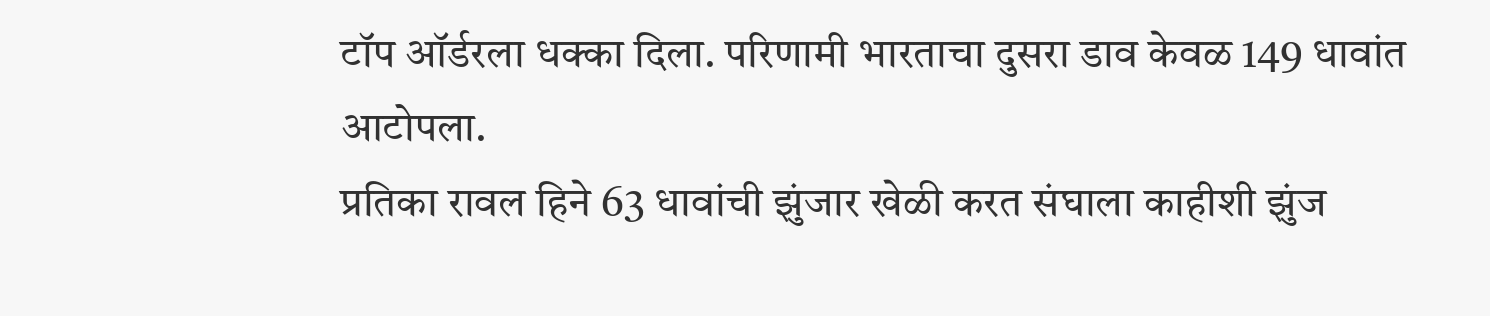टॉप ऑर्डरला धक्का दिला. परिणामी भारताचा दुसरा डाव केवळ 149 धावांत आटोपला.
प्रतिका रावल हिने 63 धावांची झुंजार खेळी करत संघाला काहीशी झुंज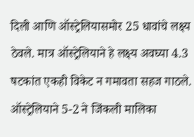दिली आणि ऑस्ट्रेलियासमोर 25 धावांचे लक्ष्य ठेवले. मात्र ऑस्ट्रेलियाने हे लक्ष्य अवघ्या 4.3 षटकांत एकही विकेट न गमावता सहज गाठले.
ऑस्ट्रेलियाने 5-2 ने जिंकली मालिका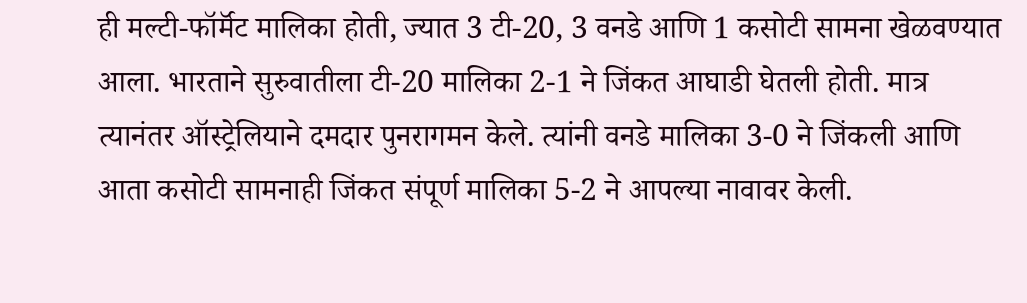ही मल्टी-फॉर्मॅट मालिका होती, ज्यात 3 टी-20, 3 वनडे आणि 1 कसोटी सामना खेळवण्यात आला. भारताने सुरुवातीला टी-20 मालिका 2-1 ने जिंकत आघाडी घेतली होती. मात्र त्यानंतर ऑस्ट्रेलियाने दमदार पुनरागमन केले. त्यांनी वनडे मालिका 3-0 ने जिंकली आणि आता कसोटी सामनाही जिंकत संपूर्ण मालिका 5-2 ने आपल्या नावावर केली.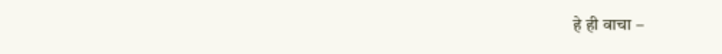हे ही वाचा –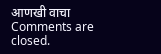आणखी वाचा
Comments are closed.